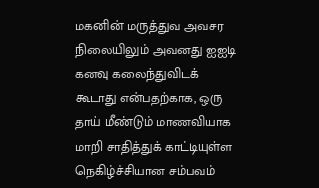மகனின் மருத்துவ அவசர நிலையிலும் அவனது ஐஐடி கனவு கலைந்துவிடக் கூடாது என்பதற்காக, ஒரு தாய் மீண்டும் மாணவியாக மாறி சாதித்துக் காட்டியுள்ள நெகிழ்ச்சியான சம்பவம்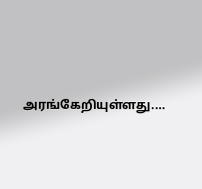அரங்கேறியுள்ளது.…